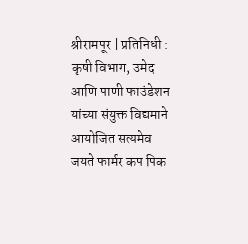श्रीरामपूर | प्रतिनिधी :
कृषी विभाग, उमेद आणि पाणी फाउंडेशन यांच्या संयुक्त विद्यमाने आयोजित सत्यमेव जयते फार्मर कप पिक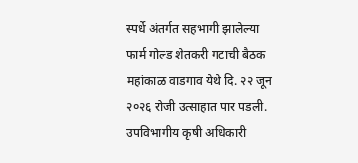स्पर्धे अंतर्गत सहभागी झालेल्या फार्म गोल्ड शेतकरी गटाची बैठक महांकाळ वाडगाव येथे दि. २२ जून २०२६ रोजी उत्साहात पार पडली.
उपविभागीय कृषी अधिकारी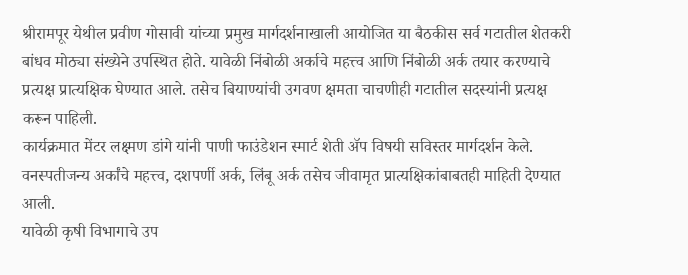श्रीरामपूर येथील प्रवीण गोसावी यांच्या प्रमुख मार्गदर्शनाखाली आयोजित या बैठकीस सर्व गटातील शेतकरी बांधव मोठ्या संख्येने उपस्थित होते. यावेळी निंबोळी अर्काचे महत्त्व आणि निंबोळी अर्क तयार करण्याचे प्रत्यक्ष प्रात्यक्षिक घेण्यात आले. तसेच बियाण्यांची उगवण क्षमता चाचणीही गटातील सदस्यांनी प्रत्यक्ष करून पाहिली.
कार्यक्रमात मेंटर लक्ष्मण डांगे यांनी पाणी फाउंडेशन स्मार्ट शेती ॲप विषयी सविस्तर मार्गदर्शन केले. वनस्पतीजन्य अर्कांचे महत्त्व, दशपर्णी अर्क, लिंबू अर्क तसेच जीवामृत प्रात्यक्षिकांबाबतही माहिती देण्यात आली.
यावेळी कृषी विभागाचे उप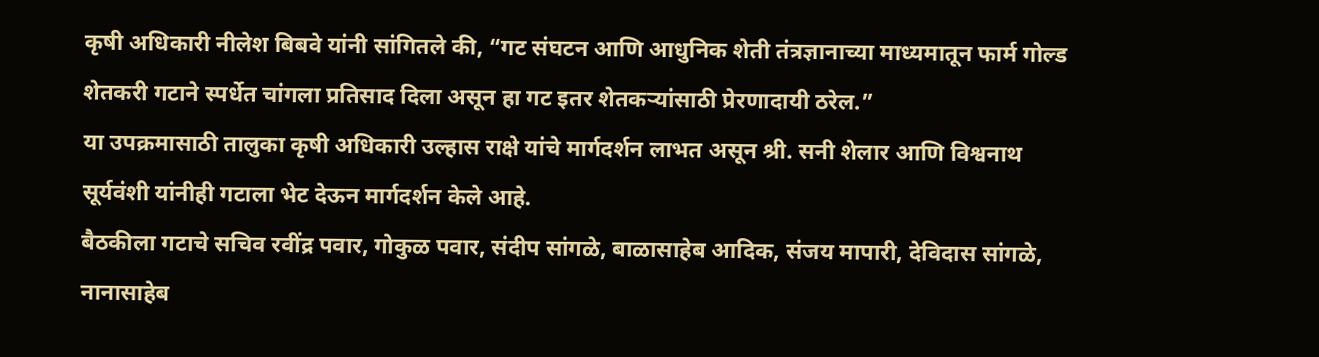कृषी अधिकारी नीलेश बिबवे यांनी सांगितले की, “गट संघटन आणि आधुनिक शेती तंत्रज्ञानाच्या माध्यमातून फार्म गोल्ड शेतकरी गटाने स्पर्धेत चांगला प्रतिसाद दिला असून हा गट इतर शेतकऱ्यांसाठी प्रेरणादायी ठरेल.”
या उपक्रमासाठी तालुका कृषी अधिकारी उल्हास राक्षे यांचे मार्गदर्शन लाभत असून श्री. सनी शेलार आणि विश्वनाथ सूर्यवंशी यांनीही गटाला भेट देऊन मार्गदर्शन केले आहे.
बैठकीला गटाचे सचिव रवींद्र पवार, गोकुळ पवार, संदीप सांगळे, बाळासाहेब आदिक, संजय मापारी, देविदास सांगळे, नानासाहेब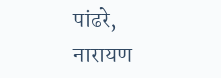पांढरे, नारायण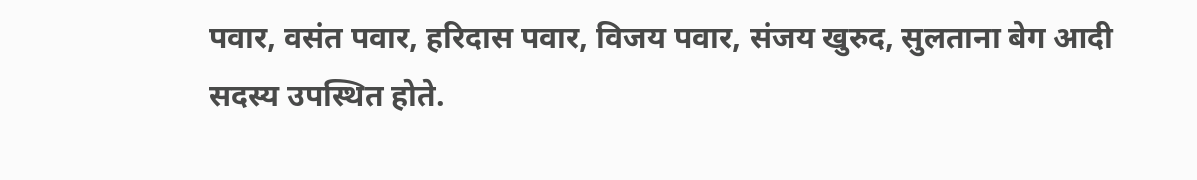पवार, वसंत पवार, हरिदास पवार, विजय पवार, संजय खुरुद, सुलताना बेग आदी सदस्य उपस्थित होते.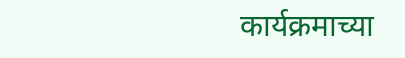कार्यक्रमाच्या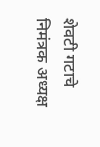शेवटी गटाचे निमंत्रक अध्यक्ष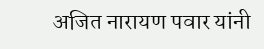अजित नारायण पवार यांनी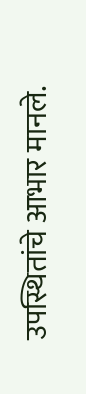उपस्थितांचे आभार मानले.